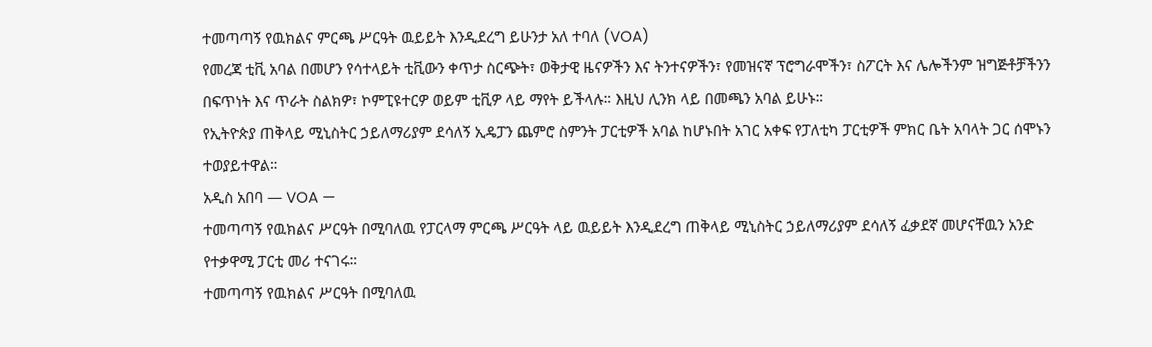ተመጣጣኝ የዉክልና ምርጫ ሥርዓት ዉይይት እንዲደረግ ይሁንታ አለ ተባለ (VOA)
የመረጃ ቲቪ አባል በመሆን የሳተላይት ቲቪውን ቀጥታ ስርጭት፣ ወቅታዊ ዜናዎችን እና ትንተናዎችን፣ የመዝናኛ ፕሮግራሞችን፣ ስፖርት እና ሌሎችንም ዝግጅቶቻችንን በፍጥነት እና ጥራት ስልክዎ፣ ኮምፒዩተርዎ ወይም ቲቪዎ ላይ ማየት ይችላሉ። እዚህ ሊንክ ላይ በመጫን አባል ይሁኑ።
የኢትዮጵያ ጠቅላይ ሚኒስትር ኃይለማሪያም ደሳለኝ ኢዴፓን ጨምሮ ስምንት ፓርቲዎች አባል ከሆኑበት አገር አቀፍ የፓለቲካ ፓርቲዎች ምክር ቤት አባላት ጋር ሰሞኑን ተወያይተዋል።
አዲስ አበባ — VOA —
ተመጣጣኝ የዉክልና ሥርዓት በሚባለዉ የፓርላማ ምርጫ ሥርዓት ላይ ዉይይት እንዲደረግ ጠቅላይ ሚኒስትር ኃይለማሪያም ደሳለኝ ፈቃደኛ መሆናቸዉን አንድ የተቃዋሚ ፓርቲ መሪ ተናገሩ።
ተመጣጣኝ የዉክልና ሥርዓት በሚባለዉ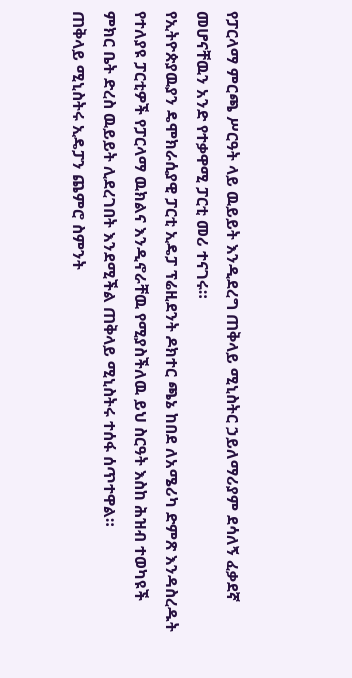የፓርላማ ምርጫ ሥርዓት ላይ ዉይይት እንዲደረግ ጠቅላይ ሚኒስትር ኃይለማሪያም ደሳለኝ ፈቃደኛ መሆናቸዉን አንድ የተቃዋሚ ፓርቲ መሪ ተናገሩ።
የኢትዮጵያዉያን ዴሞክራሲያዊ ፓርቲ ኢዴፓ ፕሬዚደንት ዶክተር ጫኔ ከበደ ለአሜሪካ ድምጽ እንዳስረዱት የተለያዩ ፓርቲዎች የፓርላማ ዉክልና እንዲኖራቸዉ የሚያስችለዉ ይህ ስርዓት እስከ ሕዝብ ተወካዩች ምክር ቤት ድረስ ዉይይት ሊደረገበት እንደሚችል ጠቅላይ ሚኒስትሩ ተሰፋ ሰጥተዋል።
ጠቅላይ ሚኒስትሩ ኢዴፓን ጨምሮ ስምንት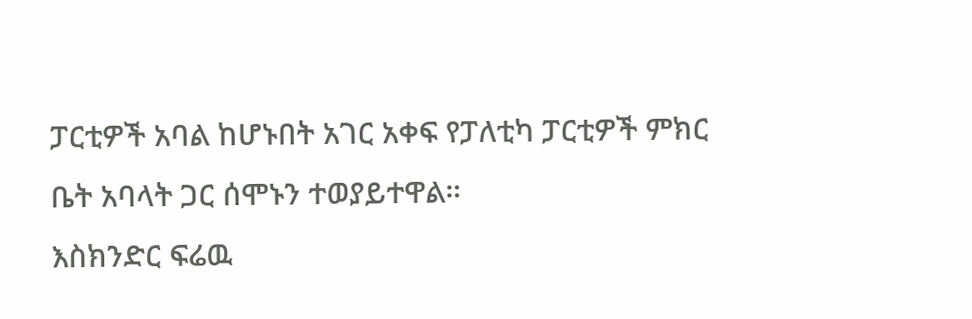ፓርቲዎች አባል ከሆኑበት አገር አቀፍ የፓለቲካ ፓርቲዎች ምክር ቤት አባላት ጋር ሰሞኑን ተወያይተዋል።
እስክንድር ፍሬዉ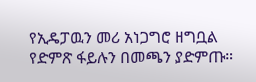የኢዴፓዉን መሪ አነጋግሮ ዘግቧል የድምጽ ፋይሉን በመጫን ያድምጡ።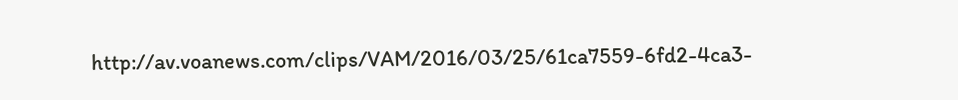http://av.voanews.com/clips/VAM/2016/03/25/61ca7559-6fd2-4ca3-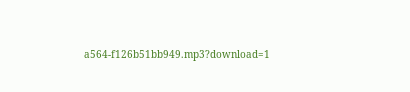a564-f126b51bb949.mp3?download=1